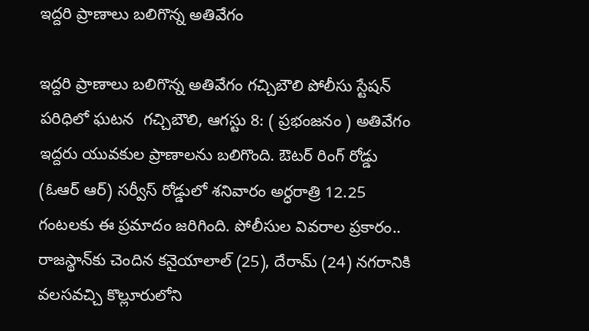ఇద్దరి ప్రాణాలు బలిగొన్న అతివేగం

ఇద్దరి ప్రాణాలు బలిగొన్న అతివేగం గచ్చిబౌలి పోలీసు స్టేషన్ పరిధిలో ఘటన  గచ్చిబౌలి, ఆగస్టు 8: ( ప్రభంజనం ) అతివేగం ఇద్దరు యువకుల ప్రాణాలను బలిగొంది. ఔటర్‌ రింగ్‌ రోడ్డు (ఓఆర్ ఆర్) సర్వీస్‌ రోడ్డులో శనివారం అర్ధరాత్రి 12.25 గంటలకు ఈ ప్రమాదం జరిగింది. పోలీసుల వివరాల ప్రకారం.. రాజస్థాన్‌కు చెందిన కనైయాలాల్‌ (25), దేరామ్‌ (24) నగరానికి వలసవచ్చి కొల్లూరులోని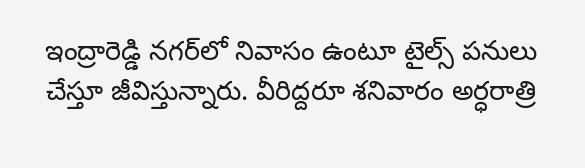ఇంద్రారెడ్డి నగర్‌లో నివాసం ఉంటూ టైల్స్‌ పనులు చేస్తూ జీవిస్తున్నారు. వీరిద్దరూ శనివారం అర్ధరాత్రి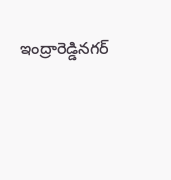ఇంద్రారెడ్డినగర్‌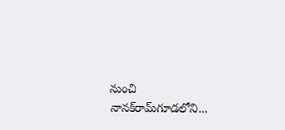నుంచి నానక్‌రామ్‌గూడలోని...